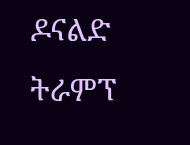ዶናልድ ትራምፕ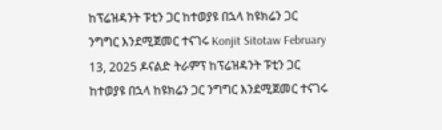ከፕሬዝዳንት ፑቲን ጋር ከተወያዩ በኋላ ከዩክሬን ጋር ንግግር እንደሚጀመር ተናገሩ Konjit Sitotaw February 13, 2025 ዶናልድ ትራምፕ ከፕሬዝዳንት ፑቲን ጋር ከተወያዩ በኋላ ከዩክሬን ጋር ንግግር እንደሚጀመር ተናገሩ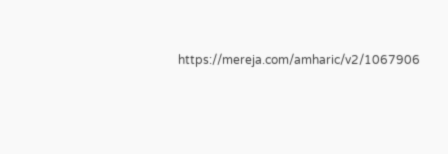https://mereja.com/amharic/v2/1067906